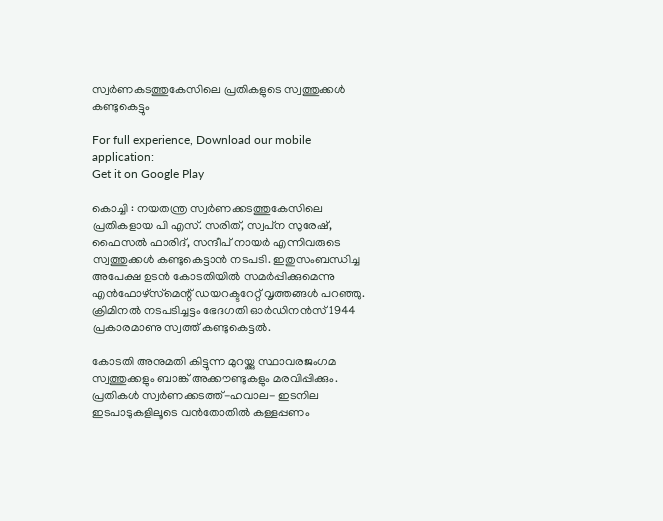സ്വര്‍ണകടത്തുകേസിലെ പ്രതികളുടെ സ്വത്തുക്കള്‍ കണ്ടുകെട്ടും

For full experience, Download our mobile application:
Get it on Google Play

കൊച്ചി : നയതന്ത്ര സ്വര്‍ണക്കടത്തുകേസിലെ പ്രതികളായ പി എസ്. സരിത്, സ്വപ്‌ന സുരേഷ്, ഫൈസല്‍ ഫാരിദ്, സന്ദീപ് നായര്‍ എന്നിവരുടെ സ്വത്തുക്കള്‍ കണ്ടുകെട്ടാന്‍ നടപടി. ഇതുസംബന്ധിച്ച അപേക്ഷ ഉടന്‍ കോടതിയില്‍ സമര്‍പ്പിക്കുമെന്നു എന്‍ഫോഴ്‌സ്‌മെന്റ് ഡയറക്ടറേറ്റ് വൃത്തങ്ങള്‍ പറഞ്ഞു. ക്രിമിനല്‍ നടപടിച്ചട്ടം ഭേദഗതി ഓര്‍ഡിനന്‍സ് 1944 പ്രകാരമാണു സ്വത്ത് കണ്ടുകെട്ടല്‍.

കോടതി അനുമതി കിട്ടുന്ന മുറയ്ക്കു സ്ഥാവരജംഗമ സ്വത്തുക്കളും ബാങ്ക് അക്കൗണ്ടുകളും മരവിപ്പിക്കും. പ്രതികള്‍ സ്വര്‍ണക്കടത്ത്-ഹവാല- ഇടനില ഇടപാടുകളിലൂടെ വന്‍തോതില്‍ കള്ളപ്പണം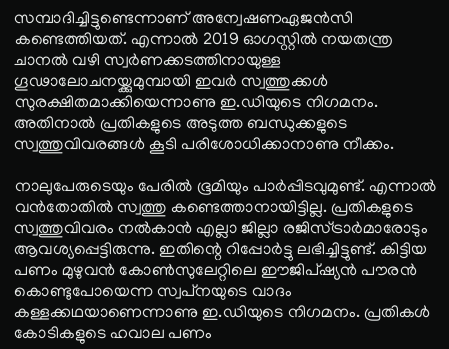സമ്പാദിച്ചിട്ടുണ്ടെന്നാണ് അന്വേഷണഏജന്‍സി കണ്ടെത്തിയത്. എന്നാല്‍ 2019 ഓഗസ്റ്റില്‍ നയതന്ത്ര ചാനല്‍ വഴി സ്വര്‍ണക്കടത്തിനായുള്ള ഗൂഢാലോചനയ്ക്കുമുമ്പായി ഇവര്‍ സ്വത്തുക്കള്‍ സുരക്ഷിതമാക്കിയെന്നാണു ഇ.ഡിയുടെ നിഗമനം. അതിനാല്‍ പ്രതികളുടെ അടുത്ത ബന്ധുക്കളുടെ സ്വത്തുവിവരങ്ങള്‍ കൂടി പരിശോധിക്കാനാണു നീക്കം.

നാലുപേരുടെയും പേരില്‍ ഭൂമിയും പാര്‍പ്പിടവുമുണ്ട്. എന്നാല്‍ വന്‍തോതില്‍ സ്വത്തു കണ്ടെത്താനായിട്ടില്ല. പ്രതികളുടെ സ്വത്തുവിവരം നല്‍കാന്‍ എല്ലാ ജില്ലാ രജിസ്ട്രാര്‍മാരോടും ആവശ്യപ്പെട്ടിരുന്നു. ഇതിന്റെ റിപ്പോര്‍ട്ടു ലഭിച്ചിട്ടുണ്ട്. കിട്ടിയ പണം മുഴുവന്‍ കോണ്‍സുലേറ്റിലെ ഈജിപ്ഷ്യന്‍ പൗരന്‍ കൊണ്ടുപോയെന്ന സ്വപ്‌നയുടെ വാദം കള്ളക്കഥയാണെന്നാണു ഇ.ഡിയുടെ നിഗമനം. പ്രതികള്‍ കോടികളുടെ ഹവാല പണം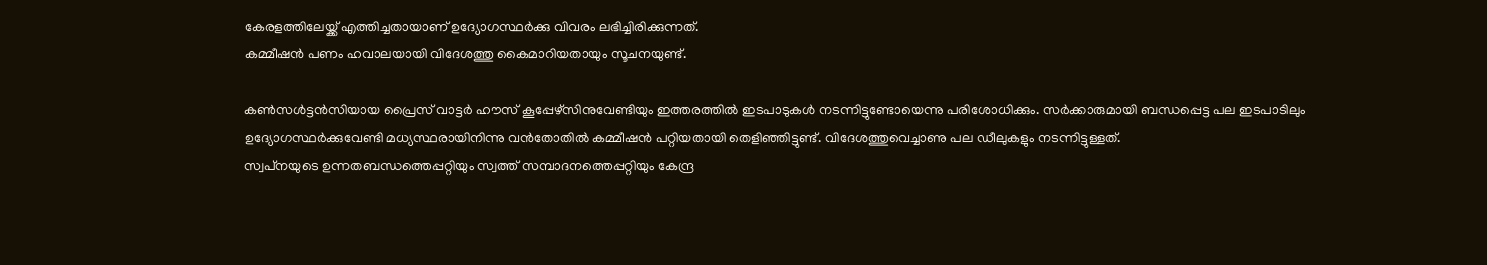കേരളത്തിലേയ്ക്ക് എത്തിച്ചതായാണ് ഉദ്യോഗസ്ഥര്‍ക്കു വിവരം ലഭിച്ചിരിക്കുന്നത്.
കമ്മീഷന്‍ പണം ഹവാലയായി വിദേശത്തു കൈമാറിയതായും സൂചനയുണ്ട്.

കണ്‍സള്‍ട്ടന്‍സിയായ പ്രൈസ് വാട്ടര്‍ ഹൗസ് കൂപ്പേഴ്‌സിനുവേണ്ടിയും ഇത്തരത്തില്‍ ഇടപാടുകള്‍ നടന്നിട്ടുണ്ടോയെന്നു പരിശോധിക്കും. സര്‍ക്കാരുമായി ബന്ധപ്പെട്ട പല ഇടപാടിലും ഉദ്യോഗസ്ഥര്‍ക്കുവേണ്ടി മധ്യസ്ഥരായിനിന്നു വന്‍തോതില്‍ കമ്മീഷന്‍ പറ്റിയതായി തെളിഞ്ഞിട്ടുണ്ട്. വിദേശത്തുവെച്ചാണു പല ഡീലുകളും നടന്നിട്ടുള്ളത്.
സ്വപ്‌നയുടെ ഉന്നതബന്ധത്തെപ്പറ്റിയും സ്വത്ത് സമ്പാദനത്തെപ്പറ്റിയും കേന്ദ്ര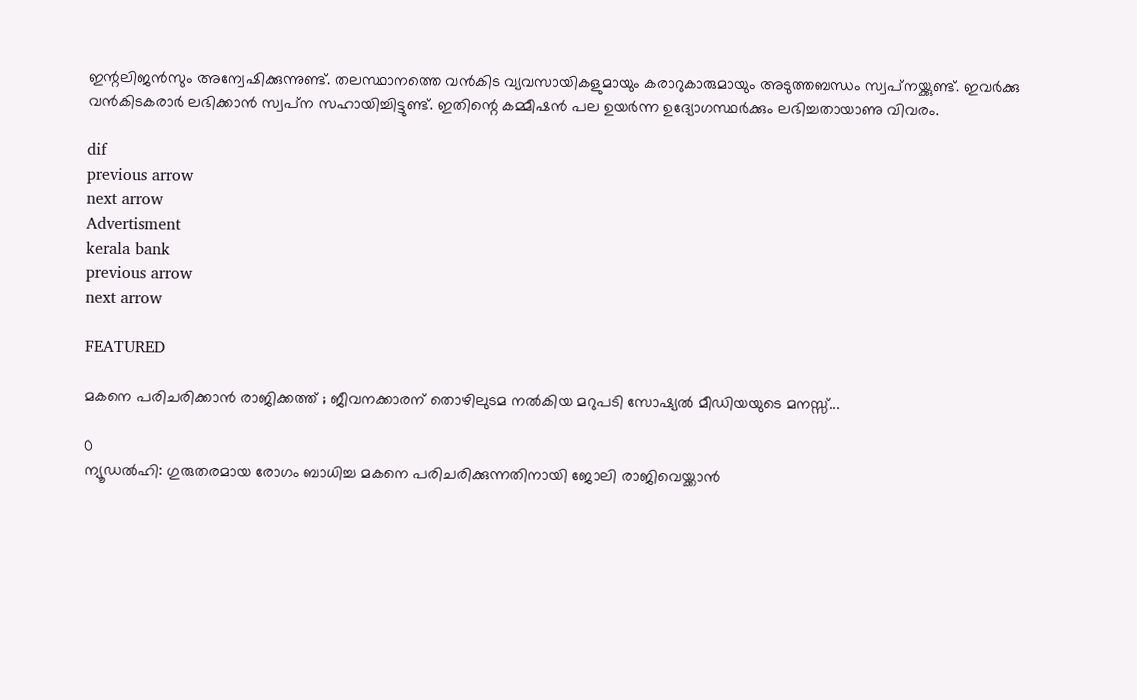ഇന്റലിജന്‍സും അന്വേഷിക്കുന്നുണ്ട്. തലസ്ഥാനത്തെ വന്‍കിട വ്യവസായികളുമായും കരാറുകാരുമായും അടുത്തബന്ധം സ്വപ്‌നയ്ക്കുണ്ട്. ഇവര്‍ക്കു വന്‍കിടകരാര്‍ ലഭിക്കാന്‍ സ്വപ്‌ന സഹായിച്ചിട്ടുണ്ട്. ഇതിന്റെ കമ്മീഷന്‍ പല ഉയര്‍ന്ന ഉദ്യോഗസ്ഥര്‍ക്കും ലഭിച്ചതായാണു വിവരം.

dif
previous arrow
next arrow
Advertisment
kerala bank
previous arrow
next arrow

FEATURED

മകനെ പരിചരിക്കാൻ രാജിക്കത്ത് ; ജീവനക്കാരന് തൊഴിലുടമ നൽകിയ മറുപടി സോഷ്യൽ മീഡിയയുടെ മനസ്സ്...

0
ന്യൂഡല്‍ഹി: ഗുരുതരമായ രോഗം ബാധിച്ച മകനെ പരിചരിക്കുന്നതിനായി ജോലി രാജിവെയ്ക്കാൻ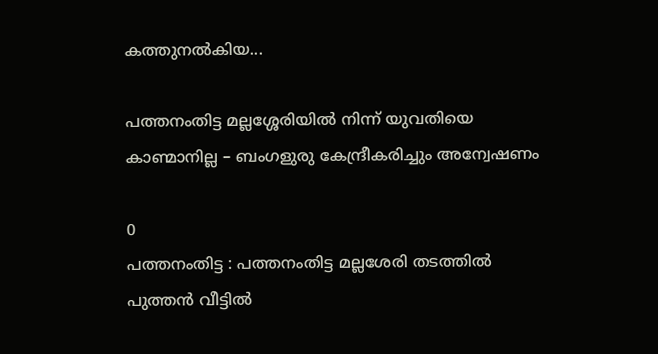കത്തുനൽകിയ...

പത്തനംതിട്ട മല്ലശ്ശേരിയില്‍ നിന്ന് യുവതിയെ കാണ്മാനില്ല – ബംഗളുരു കേന്ദ്രീകരിച്ചും അന്വേഷണം

0
പത്തനംതിട്ട : പത്തനംതിട്ട മല്ലശേരി തടത്തില്‍ പുത്തന്‍ വീട്ടില്‍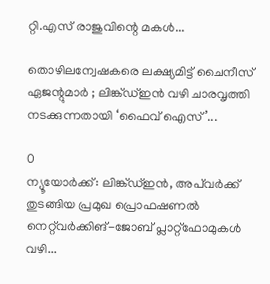റ്റി.എസ് രാജുവിന്റെ മകള്‍...

തൊഴിലന്വേഷകരെ ലക്ഷ്യമിട്ട് ചൈനീസ് ഏജന്റുമാർ ; ലിങ്ക്ഡ്ഇൻ വഴി ചാരവൃത്തി നടക്കുന്നതായി ‘ഫൈവ് ഐസ്’...

0
ന്യൂയോർക്ക്: ലിങ്ക്ഡ്ഇൻ, അപ്‌വർക്ക് തുടങ്ങിയ പ്രമുഖ പ്രൊഫഷണൽ നെറ്റ്‌വർക്കിങ്-ജോബ് പ്ലാറ്റ്‌ഫോമുകൾ വഴി...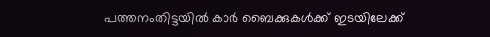പത്തനംതിട്ടയില്‍ കാര്‍ ബൈക്കുകള്‍ക്ക് ഇടയിലേക്ക്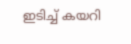ഇടിച്ച് കയറി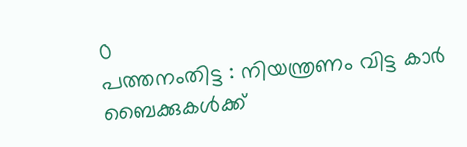0
പത്തനംതിട്ട : നിയന്ത്രണം വിട്ട കാര്‍ ബൈക്കുകള്‍ക്ക്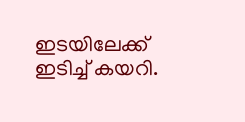ഇടയിലേക്ക് ഇടിച്ച് കയറി.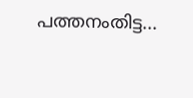പത്തനംതിട്ട...